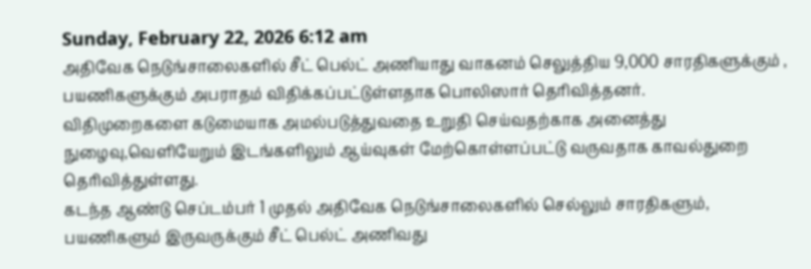Sunday, February 22, 2026 6:12 am
அதிவேக நெடுங்சாலைகளில் சீட் பெல்ட் அணியாது வாகனம் செலுத்திய 9,000 சாரதிகளுக்கும் , பயணிகளுக்கும் அபராதம் விதிக்கப்பட்டுள்ளதாக பொலிஸார் தெரிவித்தனர்.
விதிமுறைகளை கடுமையாக அமல்படுத்துவதை உறுதி செய்வதற்காக அனைத்து நுழைவு,வெளியேறும் இடங்களிலும் ஆய்வுகள் மேற்கொள்ளப்பட்டு வருவதாக காவல்துறை தெரிவித்துள்ளது.
கடந்த ஆண்டு செப்டம்பர் 1 முதல் அதிவேக நெடுங்சாலைகளில் செல்லும் சாரதிகளும், பயணிகளும் இருவருக்கும் சீட் பெல்ட் அணிவது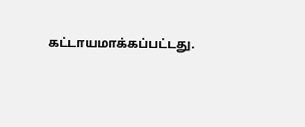கட்டாயமாக்கப்பட்டது.